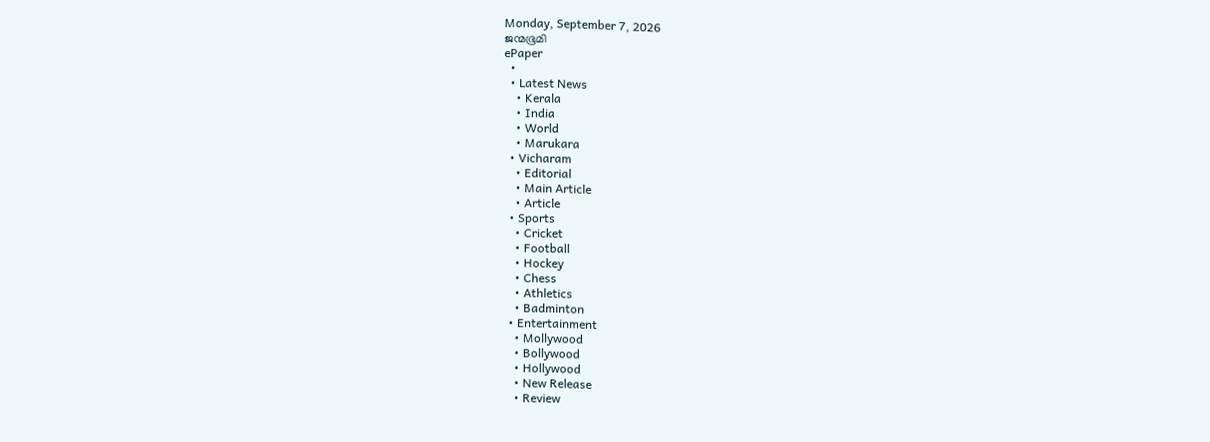Monday, September 7, 2026
ജന്മഭൂമി
ePaper
  •
  • Latest News
    • Kerala
    • India
    • World
    • Marukara
  • Vicharam
    • Editorial
    • Main Article
    • Article
  • Sports
    • Cricket
    • Football
    • Hockey
    • Chess
    • Athletics
    • Badminton
  • Entertainment
    • Mollywood
    • Bollywood
    • Hollywood
    • New Release
    • Review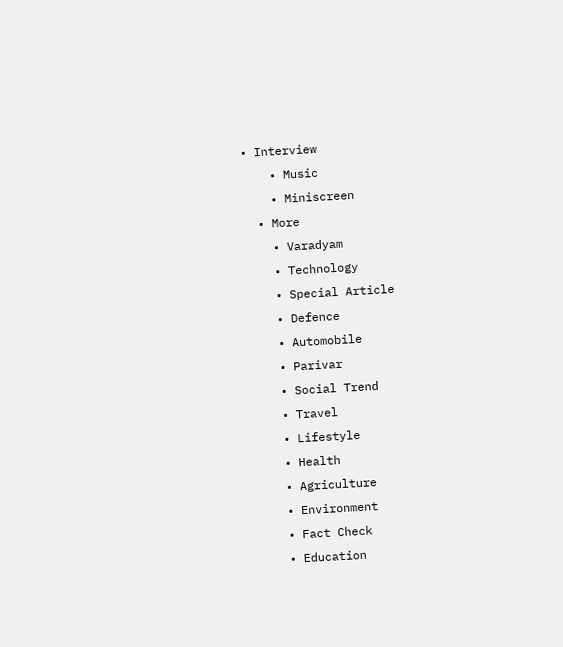• Interview
    • Music
    • Miniscreen
  • More
    • Varadyam
    • Technology
    • Special Article
    • Defence
    • Automobile
    • Parivar
    • Social Trend
    • Travel
    • Lifestyle
    • Health
    • Agriculture
    • Environment
    • Fact Check
    • Education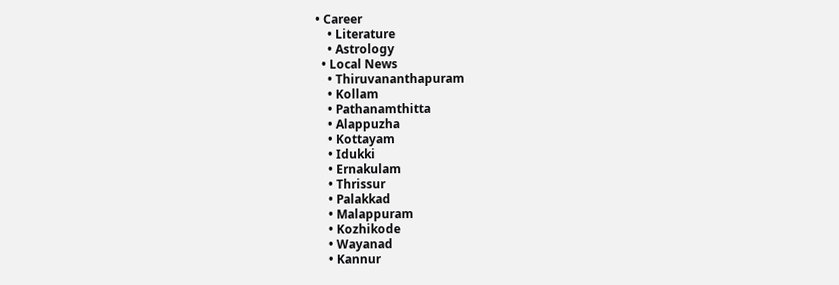• Career
    • Literature
    • Astrology
  • Local News
    • Thiruvananthapuram
    • Kollam
    • Pathanamthitta
    • Alappuzha
    • Kottayam
    • Idukki
    • Ernakulam
    • Thrissur
    • Palakkad
    • Malappuram
    • Kozhikode
    • Wayanad
    • Kannur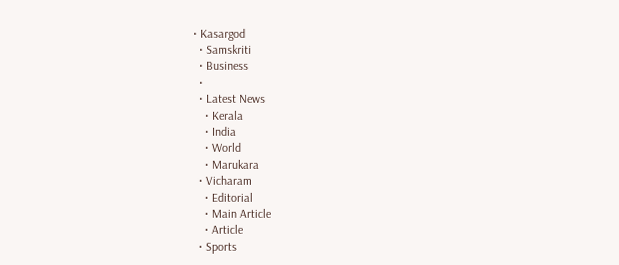• Kasargod
  • Samskriti
  • Business
  •
  • Latest News
    • Kerala
    • India
    • World
    • Marukara
  • Vicharam
    • Editorial
    • Main Article
    • Article
  • Sports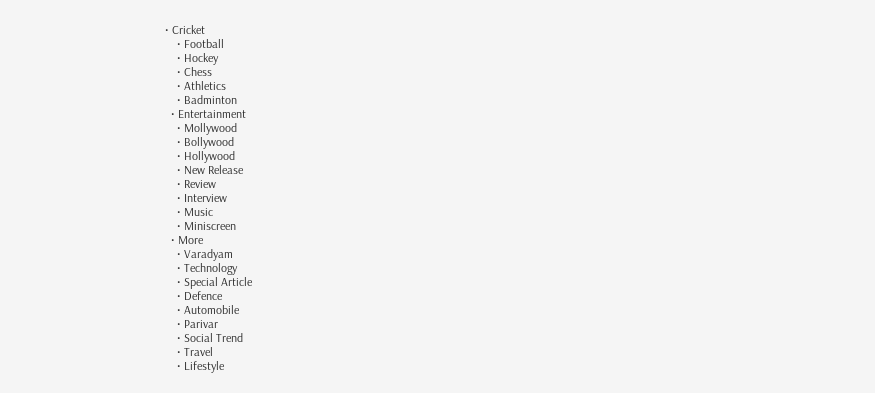• Cricket
    • Football
    • Hockey
    • Chess
    • Athletics
    • Badminton
  • Entertainment
    • Mollywood
    • Bollywood
    • Hollywood
    • New Release
    • Review
    • Interview
    • Music
    • Miniscreen
  • More
    • Varadyam
    • Technology
    • Special Article
    • Defence
    • Automobile
    • Parivar
    • Social Trend
    • Travel
    • Lifestyle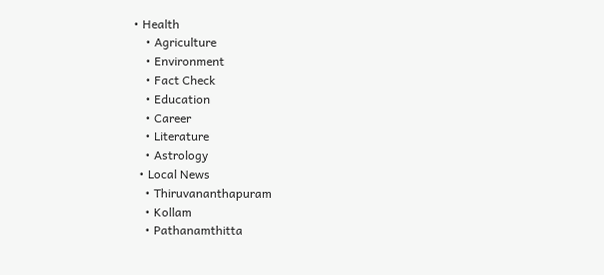• Health
    • Agriculture
    • Environment
    • Fact Check
    • Education
    • Career
    • Literature
    • Astrology
  • Local News
    • Thiruvananthapuram
    • Kollam
    • Pathanamthitta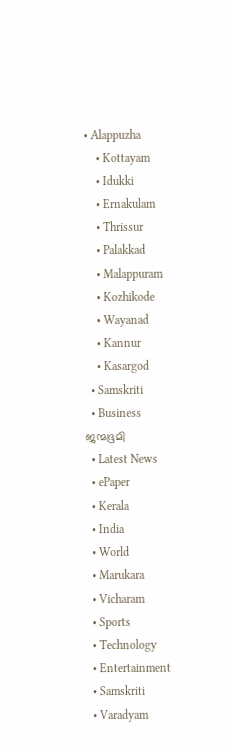• Alappuzha
    • Kottayam
    • Idukki
    • Ernakulam
    • Thrissur
    • Palakkad
    • Malappuram
    • Kozhikode
    • Wayanad
    • Kannur
    • Kasargod
  • Samskriti
  • Business
ജന്മഭൂമി
  • Latest News
  • ePaper
  • Kerala
  • India
  • World
  • Marukara
  • Vicharam
  • Sports
  • Technology
  • Entertainment
  • Samskriti
  • Varadyam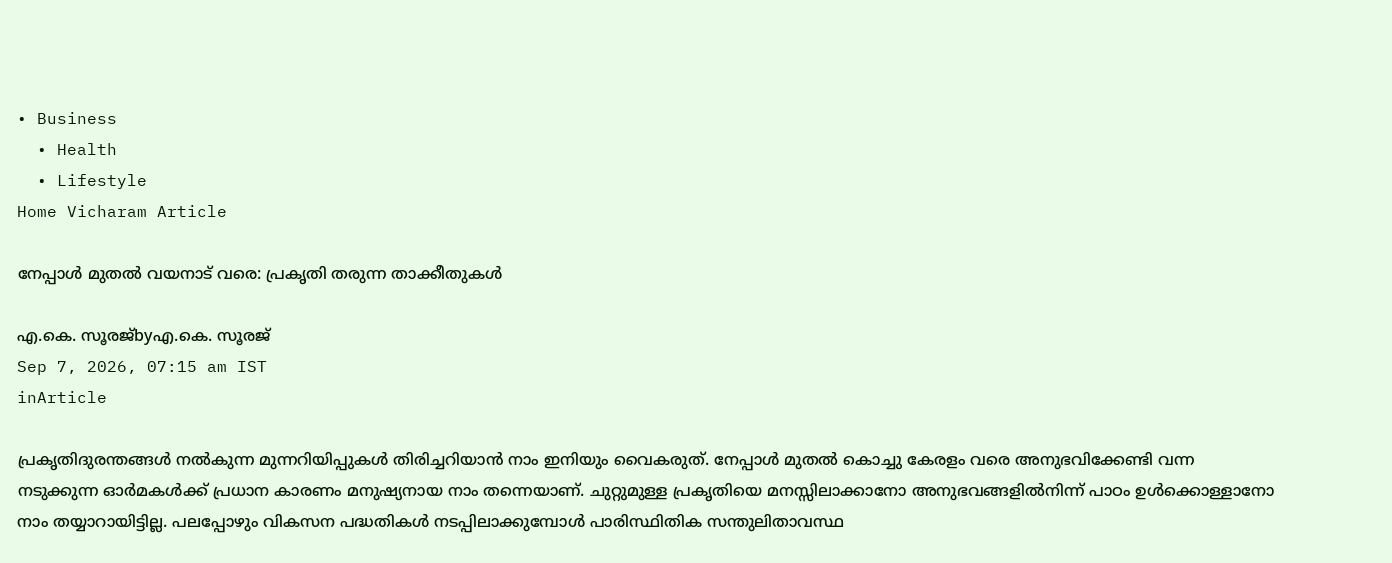• Business
  • Health
  • Lifestyle
Home Vicharam Article

നേപ്പാള്‍ മുതല്‍ വയനാട് വരെ: പ്രകൃതി തരുന്ന താക്കീതുകള്‍

എ.കെ. സൂരജ്byഎ.കെ. സൂരജ്
Sep 7, 2026, 07:15 am IST
inArticle

പ്രകൃതിദുരന്തങ്ങള്‍ നല്‍കുന്ന മുന്നറിയിപ്പുകള്‍ തിരിച്ചറിയാന്‍ നാം ഇനിയും വൈകരുത്. നേപ്പാള്‍ മുതല്‍ കൊച്ചു കേരളം വരെ അനുഭവിക്കേണ്ടി വന്ന നടുക്കുന്ന ഓര്‍മകള്‍ക്ക് പ്രധാന കാരണം മനുഷ്യനായ നാം തന്നെയാണ്. ചുറ്റുമുള്ള പ്രകൃതിയെ മനസ്സിലാക്കാനോ അനുഭവങ്ങളില്‍നിന്ന് പാഠം ഉള്‍ക്കൊള്ളാനോ നാം തയ്യാറായിട്ടില്ല. പലപ്പോഴും വികസന പദ്ധതികള്‍ നടപ്പിലാക്കുമ്പോള്‍ പാരിസ്ഥിതിക സന്തുലിതാവസ്ഥ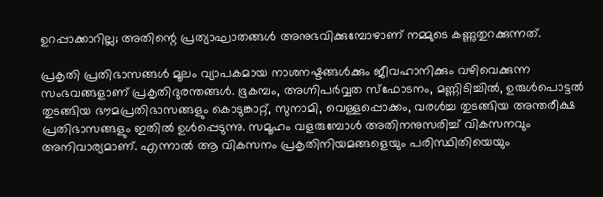ഉറപ്പാക്കാറില്ല; അതിന്റെ പ്രത്യാഘാതങ്ങള്‍ അനുഭവിക്കുമ്പോഴാണ് നമ്മുടെ കണ്ണുതുറക്കുന്നത്.

പ്രകൃതി പ്രതിഭാസങ്ങള്‍ മൂലം വ്യാപകമായ നാശനഷ്ടങ്ങള്‍ക്കും ജീവഹാനിക്കും വഴിവെക്കുന്ന സംഭവങ്ങളാണ് പ്രകൃതിദുരന്തങ്ങള്‍. ഭൂകമ്പം, അഗ്നിപര്‍വ്വത സ്ഫോടനം, മണ്ണിടിച്ചില്‍, ഉരുള്‍പൊട്ടല്‍ തുടങ്ങിയ ഭൗമപ്രതിഭാസങ്ങളും കൊടുങ്കാറ്റ്, സുനാമി, വെള്ളപ്പൊക്കം, വരള്‍ച്ച തുടങ്ങിയ അന്തരീക്ഷ പ്രതിഭാസങ്ങളും ഇതില്‍ ഉള്‍പ്പെടുന്നു. സമൂഹം വളരുമ്പോള്‍ അതിനനുസരിച്ച് വികസനവും അനിവാര്യമാണ്. എന്നാല്‍ ആ വികസനം പ്രകൃതിനിയമങ്ങളെയും പരിസ്ഥിതിയെയും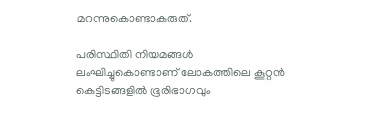മറന്നുകൊണ്ടാകരുത്.

പരിസ്ഥിതി നിയമങ്ങള്‍ ലംഘിച്ചുകൊണ്ടാണ് ലോകത്തിലെ കൂറ്റന്‍ കെട്ടിടങ്ങളില്‍ ഭൂരിഭാഗവും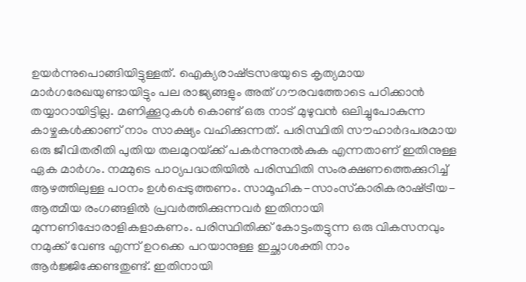ഉയര്‍ന്നുപൊങ്ങിയിട്ടുള്ളത്. ഐക്യരാഷ്‌ട്രസഭയുടെ കൃത്യമായ മാര്‍ഗരേഖയുണ്ടായിട്ടും പല രാജ്യങ്ങളും അത് ഗൗരവത്തോടെ പഠിക്കാന്‍ തയ്യാറായിട്ടില്ല. മണിക്കൂറുകള്‍ കൊണ്ട് ഒരു നാട് മുഴുവന്‍ ഒലിച്ചുപോകുന്ന കാഴ്ചകള്‍ക്കാണ് നാം സാക്ഷ്യം വഹിക്കുന്നത്. പരിസ്ഥിതി സൗഹാര്‍ദപരമായ ഒരു ജീവിതരീതി പുതിയ തലമുറയ്‌ക്ക് പകര്‍ന്നുനല്‍കുക എന്നതാണ് ഇതിനുള്ള ഏക മാര്‍ഗം. നമ്മുടെ പാഠ്യപദ്ധതിയില്‍ പരിസ്ഥിതി സംരക്ഷണത്തെക്കുറിച്ച് ആഴത്തിലുള്ള പഠനം ഉള്‍പ്പെടുത്തണം. സാമൂഹിക-സാംസ്‌കാരികരാഷ്‌ട്രീയ-ആത്മീയ രംഗങ്ങളില്‍ പ്രവര്‍ത്തിക്കുന്നവര്‍ ഇതിനായി മുന്നണിപ്പോരാളികളാകണം. പരിസ്ഥിതിക്ക് കോട്ടംതട്ടുന്ന ഒരു വികസനവും നമുക്ക് വേണ്ട എന്ന് ഉറക്കെ പറയാനുള്ള ഇച്ഛാശക്തി നാം ആര്‍ജ്ജിക്കേണ്ടതുണ്ട്. ഇതിനായി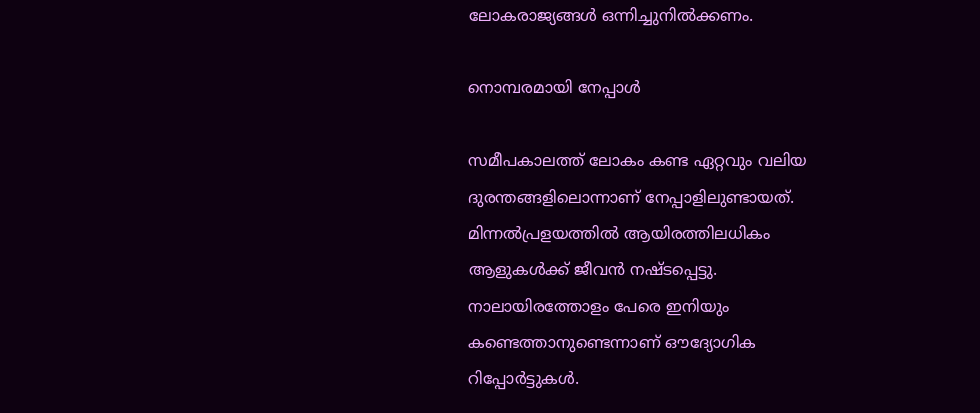ലോകരാജ്യങ്ങള്‍ ഒന്നിച്ചുനില്‍ക്കണം.

നൊമ്പരമായി നേപ്പാള്‍

സമീപകാലത്ത് ലോകം കണ്ട ഏറ്റവും വലിയ ദുരന്തങ്ങളിലൊന്നാണ് നേപ്പാളിലുണ്ടായത്. മിന്നല്‍പ്രളയത്തില്‍ ആയിരത്തിലധികം ആളുകള്‍ക്ക് ജീവന്‍ നഷ്ടപ്പെട്ടു. നാലായിരത്തോളം പേരെ ഇനിയും കണ്ടെത്താനുണ്ടെന്നാണ് ഔദ്യോഗിക റിപ്പോര്‍ട്ടുകള്‍.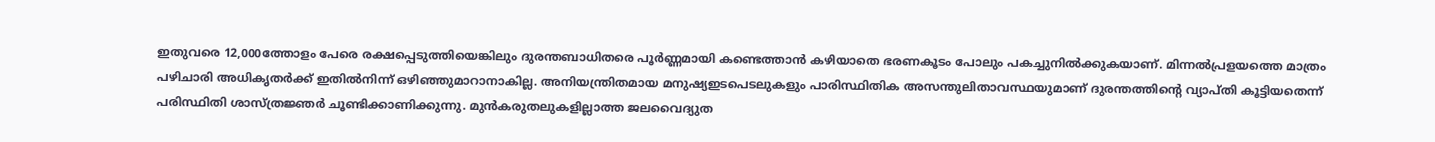ഇതുവരെ 12,000ത്തോളം പേരെ രക്ഷപ്പെടുത്തിയെങ്കിലും ദുരന്തബാധിതരെ പൂര്‍ണ്ണമായി കണ്ടെത്താന്‍ കഴിയാതെ ഭരണകൂടം പോലും പകച്ചുനില്‍ക്കുകയാണ്. മിന്നല്‍പ്രളയത്തെ മാത്രം പഴിചാരി അധികൃതര്‍ക്ക് ഇതില്‍നിന്ന് ഒഴിഞ്ഞുമാറാനാകില്ല. അനിയന്ത്രിതമായ മനുഷ്യഇടപെടലുകളും പാരിസ്ഥിതിക അസന്തുലിതാവസ്ഥയുമാണ് ദുരന്തത്തിന്റെ വ്യാപ്തി കൂട്ടിയതെന്ന് പരിസ്ഥിതി ശാസ്ത്രജ്ഞര്‍ ചൂണ്ടിക്കാണിക്കുന്നു. മുന്‍കരുതലുകളില്ലാത്ത ജലവൈദ്യുത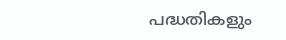പദ്ധതികളും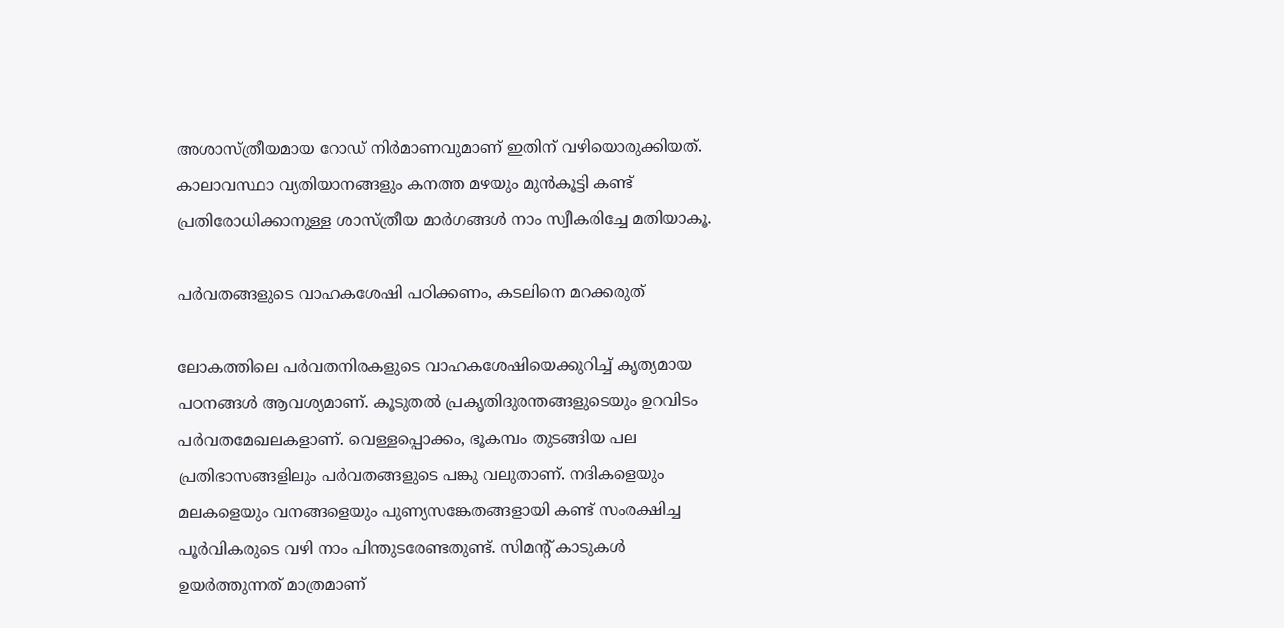അശാസ്ത്രീയമായ റോഡ് നിര്‍മാണവുമാണ് ഇതിന് വഴിയൊരുക്കിയത്. കാലാവസ്ഥാ വ്യതിയാനങ്ങളും കനത്ത മഴയും മുന്‍കൂട്ടി കണ്ട് പ്രതിരോധിക്കാനുള്ള ശാസ്ത്രീയ മാര്‍ഗങ്ങള്‍ നാം സ്വീകരിച്ചേ മതിയാകൂ.

പര്‍വതങ്ങളുടെ വാഹകശേഷി പഠിക്കണം, കടലിനെ മറക്കരുത്

ലോകത്തിലെ പര്‍വതനിരകളുടെ വാഹകശേഷിയെക്കുറിച്ച് കൃത്യമായ പഠനങ്ങള്‍ ആവശ്യമാണ്. കൂടുതല്‍ പ്രകൃതിദുരന്തങ്ങളുടെയും ഉറവിടം പര്‍വതമേഖലകളാണ്. വെള്ളപ്പൊക്കം, ഭൂകമ്പം തുടങ്ങിയ പല പ്രതിഭാസങ്ങളിലും പര്‍വതങ്ങളുടെ പങ്കു വലുതാണ്. നദികളെയും മലകളെയും വനങ്ങളെയും പുണ്യസങ്കേതങ്ങളായി കണ്ട് സംരക്ഷിച്ച പൂര്‍വികരുടെ വഴി നാം പിന്തുടരേണ്ടതുണ്ട്. സിമന്റ് കാടുകള്‍ ഉയര്‍ത്തുന്നത് മാത്രമാണ്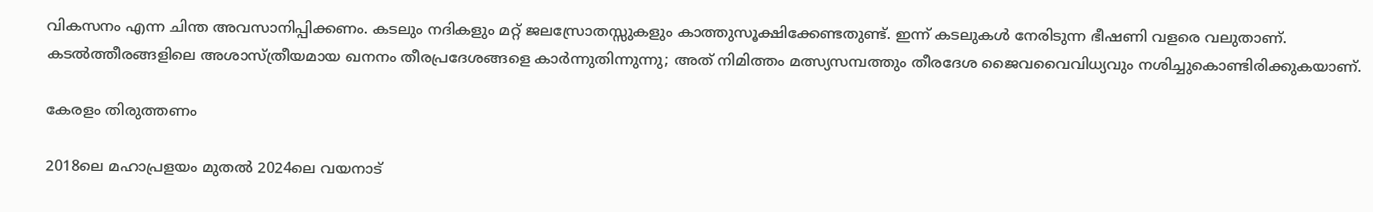വികസനം എന്ന ചിന്ത അവസാനിപ്പിക്കണം. കടലും നദികളും മറ്റ് ജലസ്രോതസ്സുകളും കാത്തുസൂക്ഷിക്കേണ്ടതുണ്ട്. ഇന്ന് കടലുകള്‍ നേരിടുന്ന ഭീഷണി വളരെ വലുതാണ്. കടല്‍ത്തീരങ്ങളിലെ അശാസ്ത്രീയമായ ഖനനം തീരപ്രദേശങ്ങളെ കാര്‍ന്നുതിന്നുന്നു; അത് നിമിത്തം മത്സ്യസമ്പത്തും തീരദേശ ജൈവവൈവിധ്യവും നശിച്ചുകൊണ്ടിരിക്കുകയാണ്.

കേരളം തിരുത്തണം

2018ലെ മഹാപ്രളയം മുതല്‍ 2024ലെ വയനാട്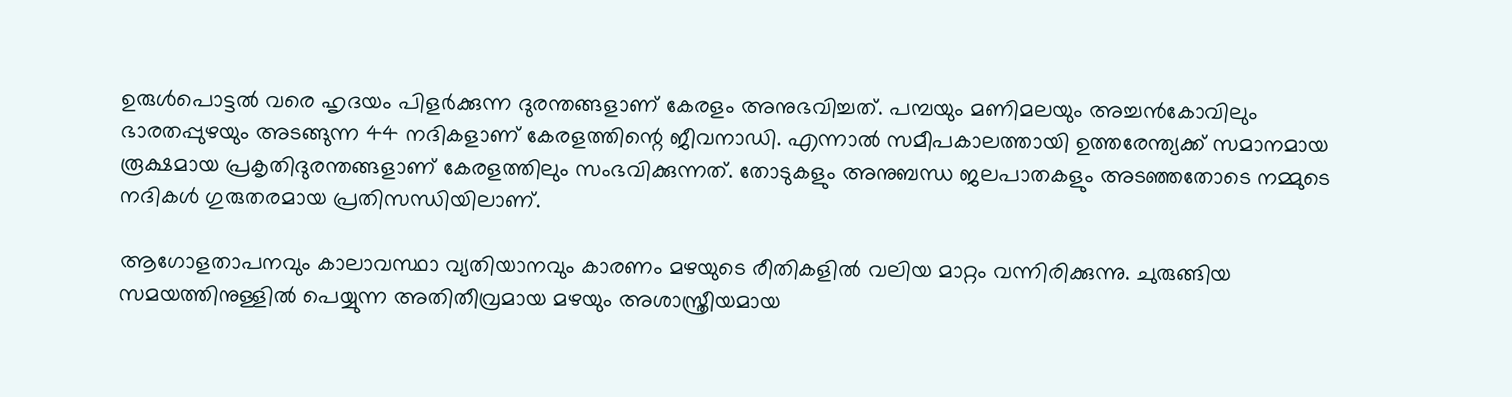ഉരുള്‍പൊട്ടല്‍ വരെ ഹൃദയം പിളര്‍ക്കുന്ന ദുരന്തങ്ങളാണ് കേരളം അനുഭവിച്ചത്. പമ്പയും മണിമലയും അച്ചന്‍കോവിലും ഭാരതപ്പുഴയും അടങ്ങുന്ന 44 നദികളാണ് കേരളത്തിന്റെ ജീവനാഡി. എന്നാല്‍ സമീപകാലത്തായി ഉത്തരേന്ത്യക്ക് സമാനമായ രൂക്ഷമായ പ്രകൃതിദുരന്തങ്ങളാണ് കേരളത്തിലും സംഭവിക്കുന്നത്. തോടുകളും അനുബന്ധ ജലപാതകളും അടഞ്ഞതോടെ നമ്മുടെ നദികള്‍ ഗുരുതരമായ പ്രതിസന്ധിയിലാണ്.

ആഗോളതാപനവും കാലാവസ്ഥാ വ്യതിയാനവും കാരണം മഴയുടെ രീതികളില്‍ വലിയ മാറ്റം വന്നിരിക്കുന്നു. ചുരുങ്ങിയ സമയത്തിനുള്ളില്‍ പെയ്യുന്ന അതിതീവ്രമായ മഴയും അശാസ്ത്രീയമായ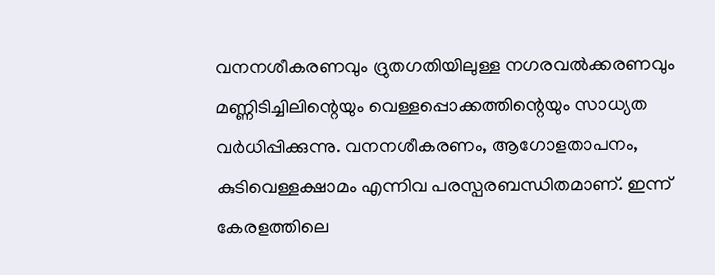വനനശീകരണവും ദ്രുതഗതിയിലുള്ള നഗരവല്‍ക്കരണവും മണ്ണിടിച്ചിലിന്റെയും വെള്ളപ്പൊക്കത്തിന്റെയും സാധ്യത വര്‍ധിപ്പിക്കുന്നു. വനനശീകരണം, ആഗോളതാപനം, കുടിവെള്ളക്ഷാമം എന്നിവ പരസ്പരബന്ധിതമാണ്. ഇന്ന് കേരളത്തിലെ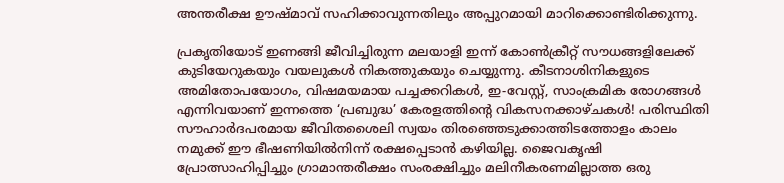അന്തരീക്ഷ ഊഷ്മാവ് സഹിക്കാവുന്നതിലും അപ്പുറമായി മാറിക്കൊണ്ടിരിക്കുന്നു.

പ്രകൃതിയോട് ഇണങ്ങി ജീവിച്ചിരുന്ന മലയാളി ഇന്ന് കോണ്‍ക്രീറ്റ് സൗധങ്ങളിലേക്ക് കുടിയേറുകയും വയലുകള്‍ നികത്തുകയും ചെയ്യുന്നു. കീടനാശിനികളുടെ അമിതോപയോഗം, വിഷമയമായ പച്ചക്കറികള്‍, ഇ-വേസ്റ്റ്, സാംക്രമിക രോഗങ്ങള്‍ എന്നിവയാണ് ഇന്നത്തെ ‘പ്രബുദ്ധ’ കേരളത്തിന്റെ വികസനക്കാഴ്ചകള്‍! പരിസ്ഥിതി സൗഹാര്‍ദപരമായ ജീവിതശൈലി സ്വയം തിരഞ്ഞെടുക്കാത്തിടത്തോളം കാലം നമുക്ക് ഈ ഭീഷണിയില്‍നിന്ന് രക്ഷപ്പെടാന്‍ കഴിയില്ല. ജൈവകൃഷി പ്രോത്സാഹിപ്പിച്ചും ഗ്രാമാന്തരീക്ഷം സംരക്ഷിച്ചും മലിനീകരണമില്ലാത്ത ഒരു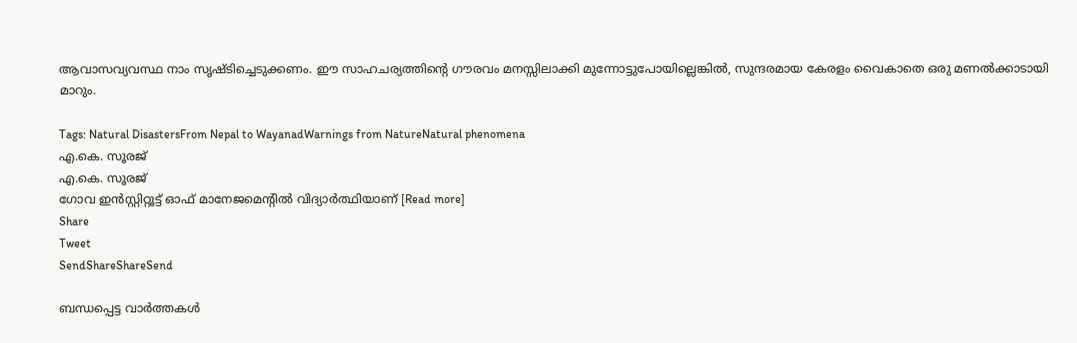ആവാസവ്യവസ്ഥ നാം സൃഷ്ടിച്ചെടുക്കണം. ഈ സാഹചര്യത്തിന്റെ ഗൗരവം മനസ്സിലാക്കി മുന്നോട്ടുപോയില്ലെങ്കില്‍, സുന്ദരമായ കേരളം വൈകാതെ ഒരു മണല്‍ക്കാടായി മാറും.

Tags: Natural DisastersFrom Nepal to WayanadWarnings from NatureNatural phenomena
എ.കെ. സൂരജ്
എ.കെ. സൂരജ്
ഗോവ ഇന്‍സ്റ്റിറ്റൂട്ട് ഓഫ് മാനേജമെന്റില്‍ വിദ്യാര്‍ത്ഥിയാണ് [Read more]
Share
Tweet
SendShareShareSend

ബന്ധപ്പെട്ട വാര്‍ത്തകള്‍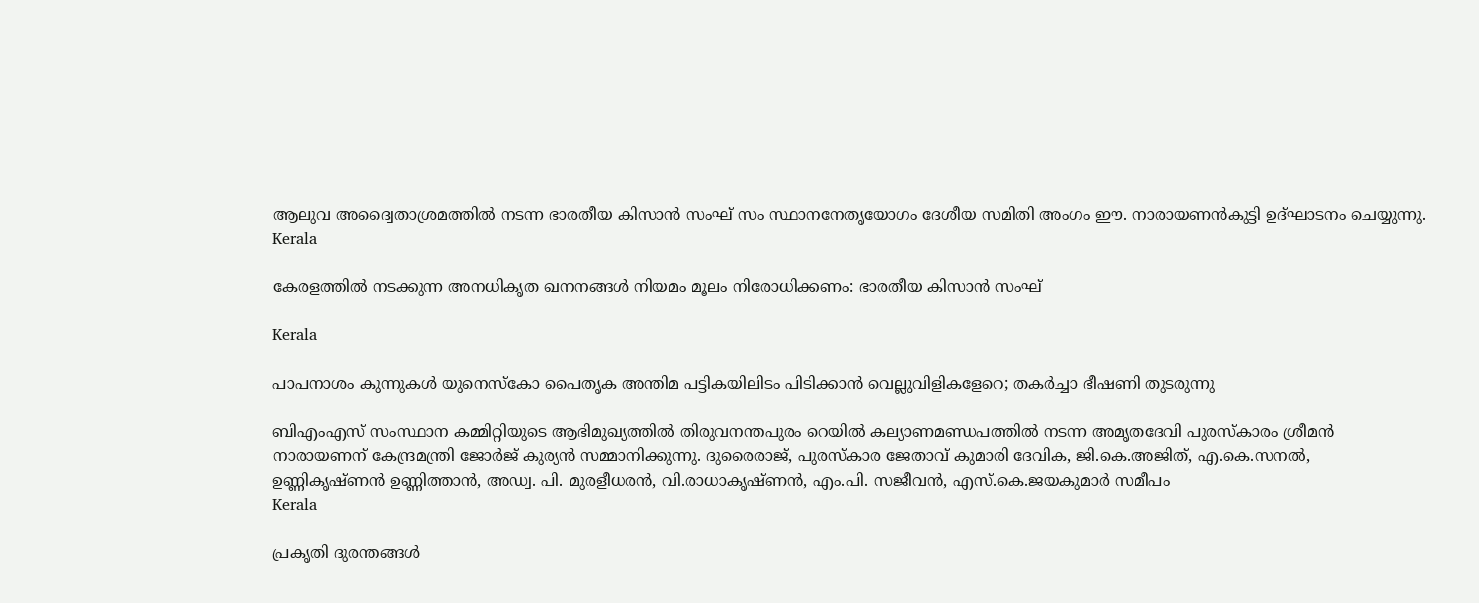ആലുവ അദ്വൈതാശ്രമത്തിൽ നടന്ന ഭാരതീയ കിസാൻ സംഘ് സം സ്ഥാനനേതൃയോഗം ദേശീയ സമിതി അംഗം ഈ. നാരായണൻകുട്ടി ഉദ്ഘാടനം ചെയ്യുന്നു.
Kerala

കേരളത്തിൽ നടക്കുന്ന അനധികൃത ഖനനങ്ങൾ നിയമം മൂലം നിരോധിക്കണം: ഭാരതീയ കിസാൻ സംഘ്

Kerala

പാപനാശം കുന്നുകള്‍ യുനെസ്‌കോ പൈതൃക അന്തിമ പട്ടികയിലിടം പിടിക്കാന്‍ വെല്ലുവിളികളേറെ; തകർച്ചാ ഭീഷണി തുടരുന്നു

ബിഎംഎസ് സംസ്ഥാന കമ്മിറ്റിയുടെ ആഭിമുഖ്യത്തില്‍ തിരുവനന്തപുരം റെയില്‍ കല്യാണമണ്ഡപത്തില്‍ നടന്ന അമൃതദേവി പുരസ്‌കാരം ശ്രീമന്‍ നാരായണന് കേന്ദ്രമന്ത്രി ജോര്‍ജ് കുര്യന്‍ സമ്മാനിക്കുന്നു. ദുരൈരാജ്, പുരസ്‌കാര ജേതാവ് കുമാരി ദേവിക, ജി.കെ.അജിത്, എ.കെ.സനല്‍, ഉണ്ണികൃഷ്ണന്‍ ഉണ്ണിത്താന്‍, അഡ്വ. പി. മുരളീധരന്‍, വി.രാധാകൃഷ്ണന്‍, എം.പി. സജീവന്‍, എസ്.കെ.ജയകുമാര്‍ സമീപം
Kerala

പ്രകൃതി ദുരന്തങ്ങള്‍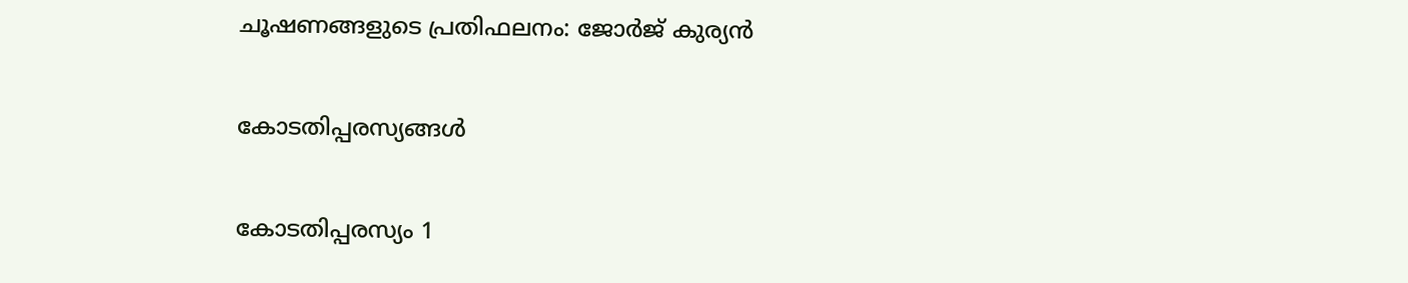ചൂഷണങ്ങളുടെ പ്രതിഫലനം: ജോര്‍ജ് കുര്യന്‍

കോടതിപ്പരസ്യങ്ങള്‍

കോടതിപ്പരസ്യം 1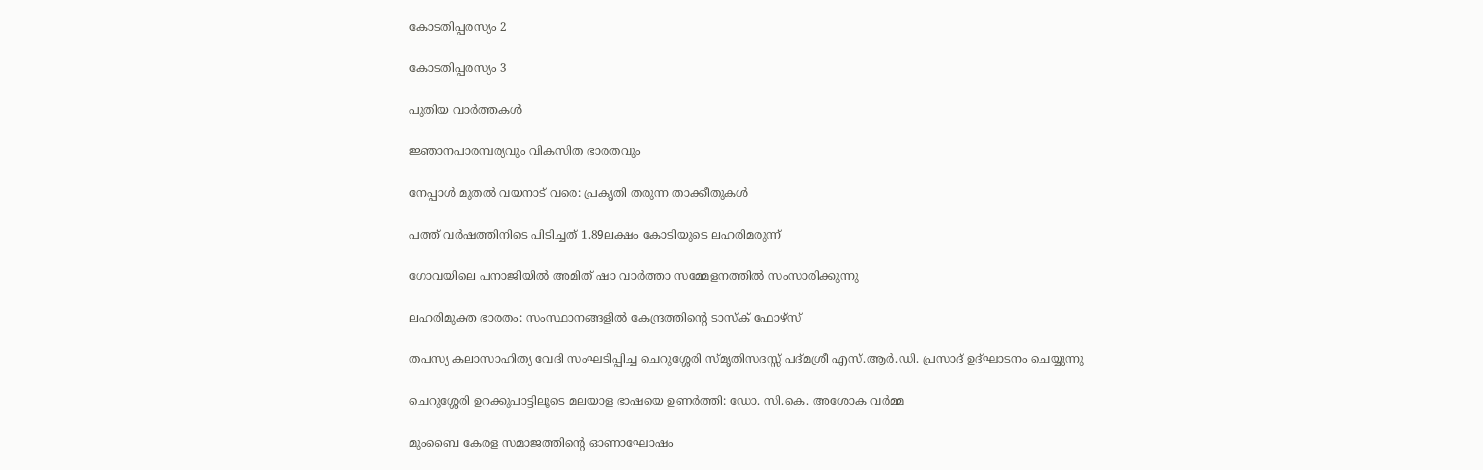കോടതിപ്പരസ്യം 2

കോടതിപ്പരസ്യം 3

പുതിയ വാര്‍ത്തകള്‍

ജ്ഞാനപാരമ്പര്യവും വികസിത ഭാരതവും

നേപ്പാള്‍ മുതല്‍ വയനാട് വരെ: പ്രകൃതി തരുന്ന താക്കീതുകള്‍

പത്ത് വര്‍ഷത്തിനിടെ പിടിച്ചത് 1.89ലക്ഷം കോടിയുടെ ലഹരിമരുന്ന്

ഗോവയിലെ പനാജിയില്‍ അമിത് ഷാ വാര്‍ത്താ സമ്മേളനത്തില്‍ സംസാരിക്കുന്നു

ലഹരിമുക്ത ഭാരതം: സംസ്ഥാനങ്ങളില്‍ കേന്ദ്രത്തിന്റെ ടാസ്‌ക് ഫോഴ്‌സ്

തപസ്യ കലാസാഹിത്യ വേദി സംഘടിപ്പിച്ച ചെറുശ്ശേരി സ്മൃതിസദസ്സ് പദ്മശ്രീ എസ്.ആര്‍.ഡി. പ്രസാദ് ഉദ്ഘാടനം ചെയ്യുന്നു

ചെറുശ്ശേരി ഉറക്കുപാട്ടിലൂടെ മലയാള ഭാഷയെ ഉണര്‍ത്തി: ഡോ. സി.കെ. അശോക വര്‍മ്മ

മുംബൈ കേരള സമാജത്തിന്റെ ഓണാഘോഷം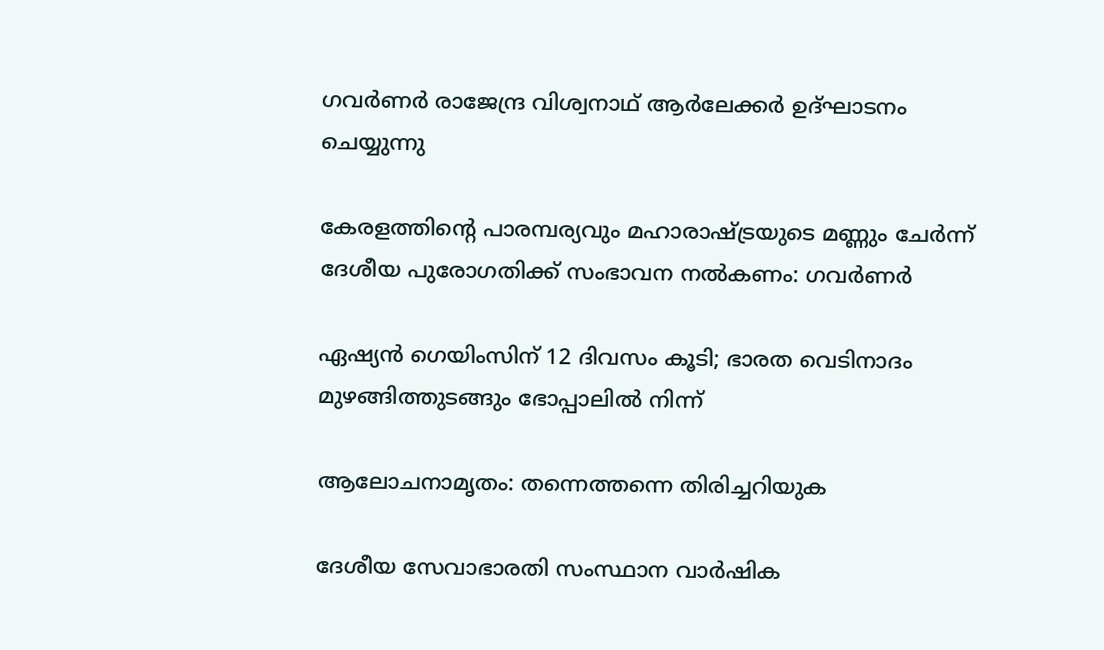ഗവര്‍ണര്‍ രാജേന്ദ്ര വിശ്വനാഥ് ആര്‍ലേക്കര്‍ ഉദ്ഘാടനം ചെയ്യുന്നു

കേരളത്തിന്റെ പാരമ്പര്യവും മഹാരാഷ്‌ട്രയുടെ മണ്ണും ചേര്‍ന്ന് ദേശീയ പുരോഗതിക്ക് സംഭാവന നല്‍കണം: ഗവര്‍ണര്‍

ഏഷ്യന്‍ ഗെയിംസിന് 12 ദിവസം കൂടി; ഭാരത വെടിനാദം മുഴങ്ങിത്തുടങ്ങും ഭോപ്പാലില്‍ നിന്ന്

ആലോചനാമൃതം: തന്നെത്തന്നെ തിരിച്ചറിയുക

ദേശീയ സേവാഭാരതി സംസ്ഥാന വാര്‍ഷിക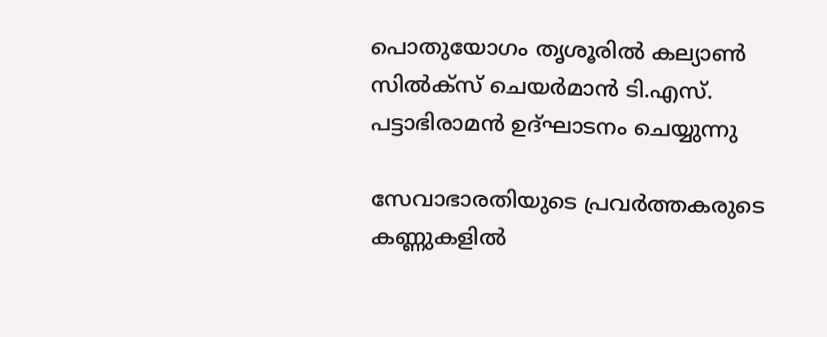പൊതുയോഗം തൃശൂരില്‍ കല്യാണ്‍ സില്‍ക്‌സ് ചെയര്‍മാന്‍ ടി.എസ്.
പട്ടാഭിരാമന്‍ ഉദ്ഘാടനം ചെയ്യുന്നു

സേവാഭാരതിയുടെ പ്രവര്‍ത്തകരുടെ കണ്ണുകളില്‍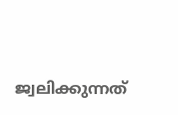ജ്വലിക്കുന്നത്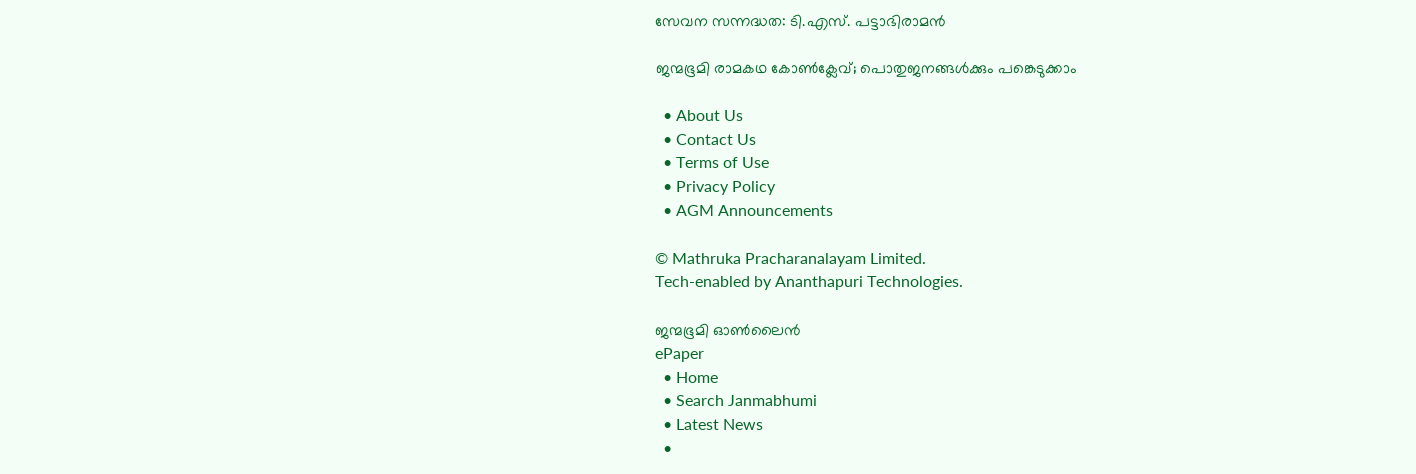സേവന സന്നദ്ധത: ടി.എസ്. പട്ടാഭിരാമന്‍

ജന്മഭൂമി രാമകഥ കോണ്‍ക്ലേവ്; പൊതുജനങ്ങള്‍ക്കും പങ്കെടുക്കാം

  • About Us
  • Contact Us
  • Terms of Use
  • Privacy Policy
  • AGM Announcements

© Mathruka Pracharanalayam Limited.
Tech-enabled by Ananthapuri Technologies.

ജന്മഭൂമി ഓണ്‍ലൈന്‍
ePaper
  • Home
  • Search Janmabhumi
  • Latest News
  •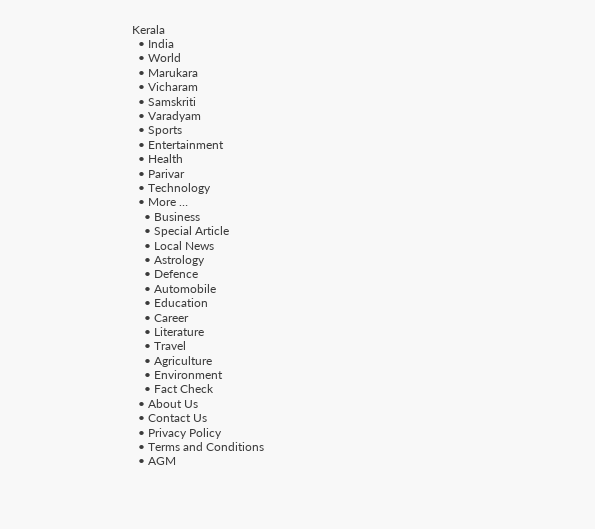Kerala
  • India
  • World
  • Marukara
  • Vicharam
  • Samskriti
  • Varadyam
  • Sports
  • Entertainment
  • Health
  • Parivar
  • Technology
  • More …
    • Business
    • Special Article
    • Local News
    • Astrology
    • Defence
    • Automobile
    • Education
    • Career
    • Literature
    • Travel
    • Agriculture
    • Environment
    • Fact Check
  • About Us
  • Contact Us
  • Privacy Policy
  • Terms and Conditions
  • AGM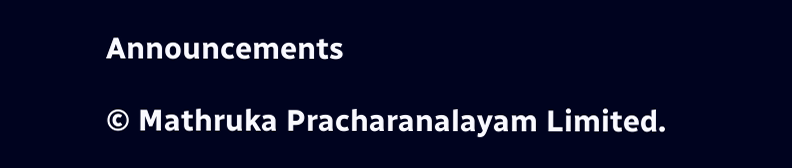Announcements

© Mathruka Pracharanalayam Limited.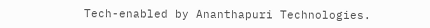Tech-enabled by Ananthapuri Technologies.